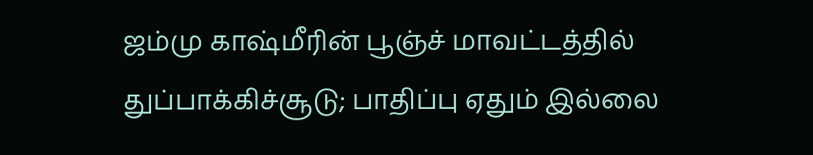ஜம்மு காஷ்மீரின் பூஞ்ச் மாவட்டத்தில் துப்பாக்கிச்சூடு; பாதிப்பு ஏதும் இல்லை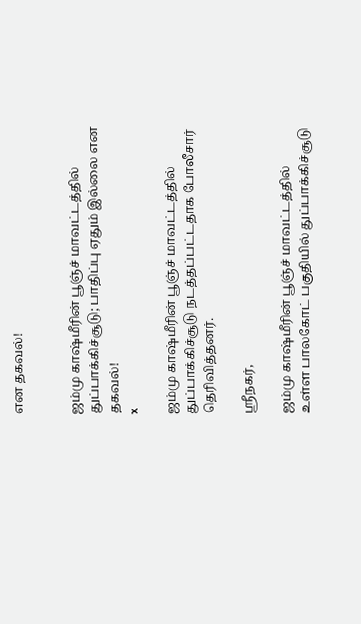என தகவல்!


ஜம்மு காஷ்மீரின் பூஞ்ச் மாவட்டத்தில் துப்பாக்கிச்சூடு; பாதிப்பு ஏதும் இல்லை என தகவல்!
x

ஜம்மு காஷ்மீரின் பூஞ்ச் மாவட்டத்தில் துப்பாக்கிச்சூடு நடத்தப்பட்டதாக போலீசார் தெரிவித்தனர்.

ஸ்ரீநகர்,

ஜம்மு காஷ்மீரின் பூஞ்ச் மாவட்டத்தில் உள்ள பாலகோட் பகுதியில் துப்பாக்கிச்சூடு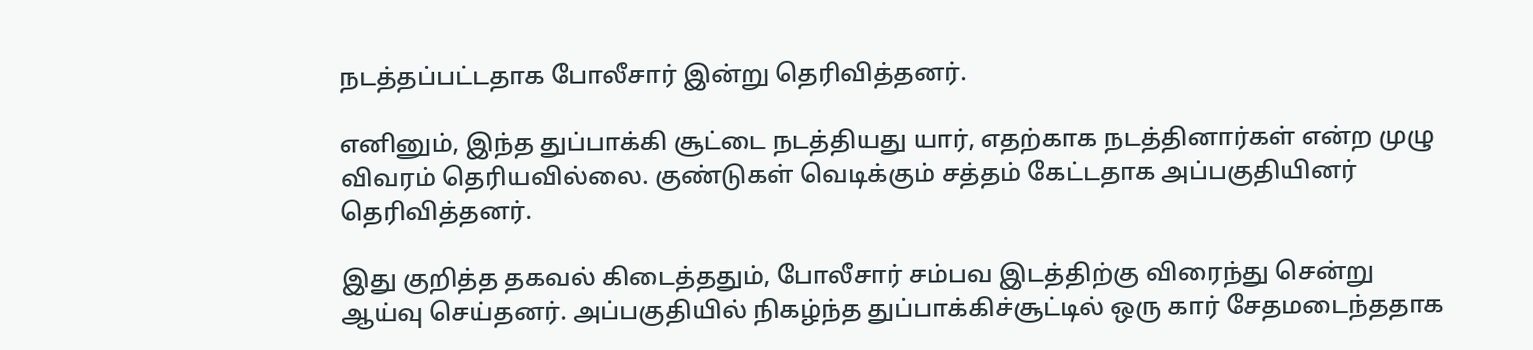நடத்தப்பட்டதாக போலீசார் இன்று தெரிவித்தனர்.

எனினும், இந்த துப்பாக்கி சூட்டை நடத்தியது யார், எதற்காக நடத்தினார்கள் என்ற முழு விவரம் தெரியவில்லை. குண்டுகள் வெடிக்கும் சத்தம் கேட்டதாக அப்பகுதியினர் தெரிவித்தனர்.

இது குறித்த தகவல் கிடைத்ததும், போலீசார் சம்பவ இடத்திற்கு விரைந்து சென்று ஆய்வு செய்தனர். அப்பகுதியில் நிகழ்ந்த துப்பாக்கிச்சூட்டில் ஒரு கார் சேதமடைந்ததாக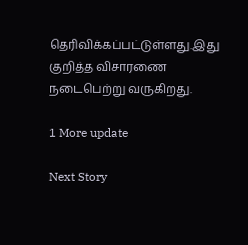தெரிவிக்கப்பட்டுள்ளது.இது குறித்த விசாரணை நடைபெற்று வருகிறது.

1 More update

Next Story